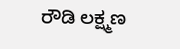ರೌಡಿ ಲಕ್ಷ್ಮಣ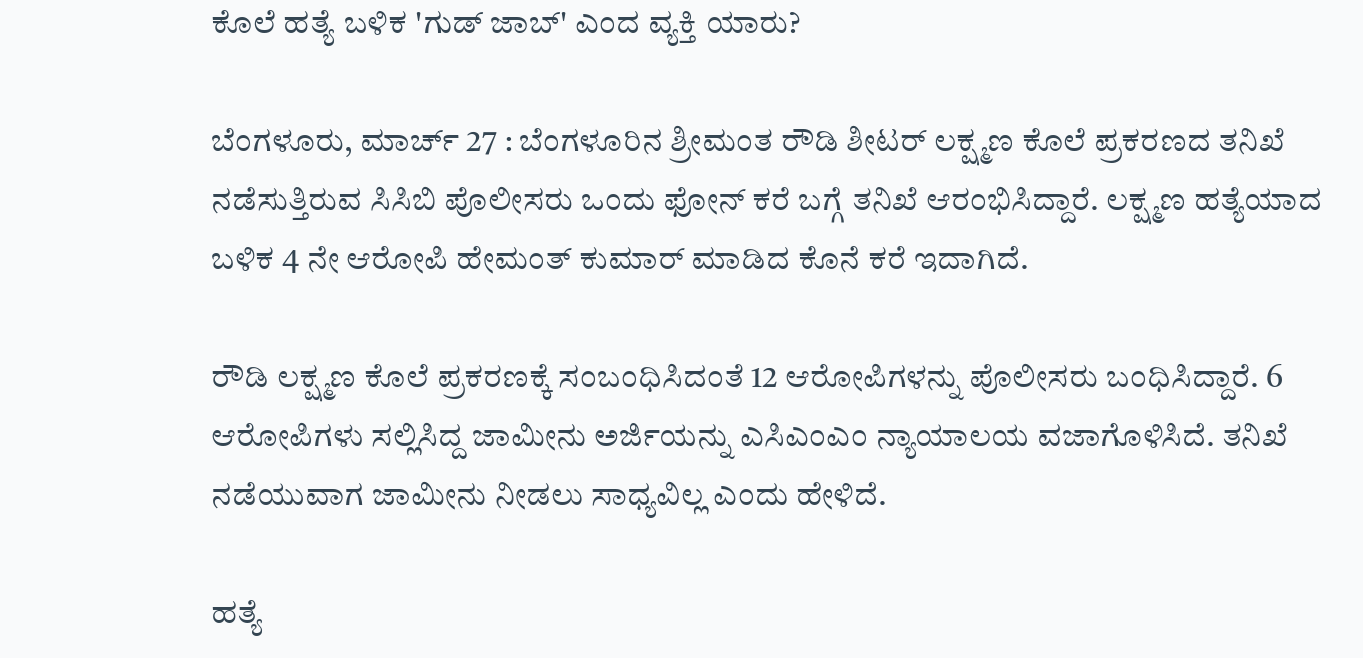ಕೊಲೆ ಹತ್ಯೆ ಬಳಿಕ 'ಗುಡ್ ಜಾಬ್' ಎಂದ ವ್ಯಕ್ತಿ ಯಾರು?

ಬೆಂಗಳೂರು, ಮಾರ್ಚ್ 27 : ಬೆಂಗಳೂರಿನ ಶ್ರೀಮಂತ ರೌಡಿ ಶೀಟರ್ ಲಕ್ಷ್ಮಣ ಕೊಲೆ ಪ್ರಕರಣದ ತನಿಖೆ ನಡೆಸುತ್ತಿರುವ ಸಿಸಿಬಿ ಪೊಲೀಸರು ಒಂದು ಫೋನ್‌ ಕರೆ ಬಗ್ಗೆ ತನಿಖೆ ಆರಂಭಿಸಿದ್ದಾರೆ. ಲಕ್ಷ್ಮಣ ಹತ್ಯೆಯಾದ ಬಳಿಕ 4 ನೇ ಆರೋಪಿ ಹೇಮಂತ್ ಕುಮಾರ್ ಮಾಡಿದ ಕೊನೆ ಕರೆ ಇದಾಗಿದೆ.

ರೌಡಿ ಲಕ್ಷ್ಮಣ ಕೊಲೆ ಪ್ರಕರಣಕ್ಕೆ ಸಂಬಂಧಿಸಿದಂತೆ 12 ಆರೋಪಿಗಳನ್ನು ಪೊಲೀಸರು ಬಂಧಿಸಿದ್ದಾರೆ. 6 ಆರೋಪಿಗಳು ಸಲ್ಲಿಸಿದ್ದ ಜಾಮೀನು ಅರ್ಜಿಯನ್ನು ಎಸಿಎಂಎಂ ನ್ಯಾಯಾಲಯ ವಜಾಗೊಳಿಸಿದೆ. ತನಿಖೆ ನಡೆಯುವಾಗ ಜಾಮೀನು ನೀಡಲು ಸಾಧ್ಯವಿಲ್ಲ ಎಂದು ಹೇಳಿದೆ.

ಹತ್ಯೆ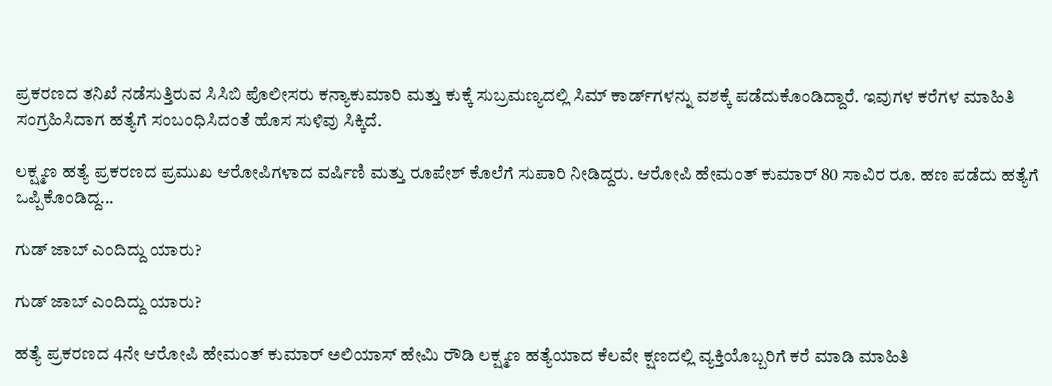ಪ್ರಕರಣದ ತನಿಖೆ ನಡೆಸುತ್ತಿರುವ ಸಿಸಿಬಿ ಪೊಲೀಸರು ಕನ್ಯಾಕುಮಾರಿ ಮತ್ತು ಕುಕ್ಕೆ ಸುಬ್ರಮಣ್ಯದಲ್ಲಿ ಸಿಮ್ ಕಾರ್ಡ್‌ಗಳನ್ನು ವಶಕ್ಕೆ ಪಡೆದುಕೊಂಡಿದ್ದಾರೆ. ಇವುಗಳ ಕರೆಗಳ ಮಾಹಿತಿ ಸಂಗ್ರಹಿಸಿದಾಗ ಹತ್ಯೆಗೆ ಸಂಬಂಧಿಸಿದಂತೆ ಹೊಸ ಸುಳಿವು ಸಿಕ್ಕಿದೆ.

ಲಕ್ಷ್ಮಣ ಹತ್ಯೆ ಪ್ರಕರಣದ ಪ್ರಮುಖ ಆರೋಪಿಗಳಾದ ವರ್ಷಿಣಿ ಮತ್ತು ರೂಪೇಶ್ ಕೊಲೆಗೆ ಸುಪಾರಿ ನೀಡಿದ್ದರು. ಆರೋಪಿ ಹೇಮಂತ್ ಕುಮಾರ್ 80 ಸಾವಿರ ರೂ. ಹಣ ಪಡೆದು ಹತ್ಯೆಗೆ ಒಪ್ಪಿಕೊಂಡಿದ್ದ...

ಗುಡ್ ಜಾಬ್ ಎಂದಿದ್ದು ಯಾರು?

ಗುಡ್ ಜಾಬ್ ಎಂದಿದ್ದು ಯಾರು?

ಹತ್ಯೆ ಪ್ರಕರಣದ 4ನೇ ಆರೋಪಿ ಹೇಮಂತ್ ಕುಮಾರ್ ಅಲಿಯಾಸ್ ಹೇಮಿ ರೌಡಿ ಲಕ್ಷ್ಮಣ ಹತ್ಯೆಯಾದ ಕೆಲವೇ ಕ್ಷಣದಲ್ಲಿ ವ್ಯಕ್ತಿಯೊಬ್ಬರಿಗೆ ಕರೆ ಮಾಡಿ ಮಾಹಿತಿ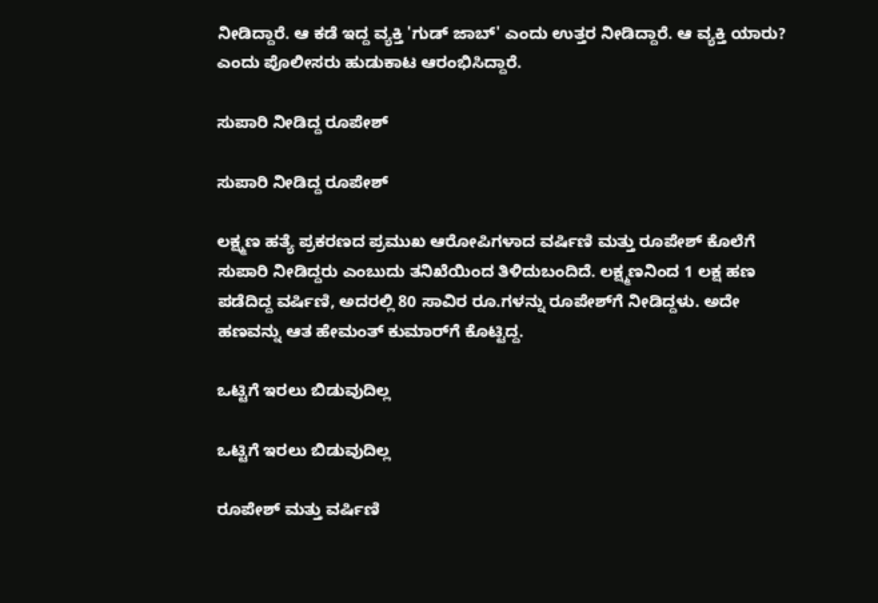ನೀಡಿದ್ದಾರೆ. ಆ ಕಡೆ ಇದ್ದ ವ್ಯಕ್ತಿ 'ಗುಡ್ ಜಾಬ್' ಎಂದು ಉತ್ತರ ನೀಡಿದ್ದಾರೆ. ಆ ವ್ಯಕ್ತಿ ಯಾರು? ಎಂದು ಪೊಲೀಸರು ಹುಡುಕಾಟ ಆರಂಭಿಸಿದ್ದಾರೆ.

ಸುಪಾರಿ ನೀಡಿದ್ದ ರೂಪೇಶ್

ಸುಪಾರಿ ನೀಡಿದ್ದ ರೂಪೇಶ್

ಲಕ್ಷ್ಮಣ ಹತ್ಯೆ ಪ್ರಕರಣದ ಪ್ರಮುಖ ಆರೋಪಿಗಳಾದ ವರ್ಷಿಣಿ ಮತ್ತು ರೂಪೇಶ್ ಕೊಲೆಗೆ ಸುಪಾರಿ ನೀಡಿದ್ದರು ಎಂಬುದು ತನಿಖೆಯಿಂದ ತಿಳಿದುಬಂದಿದೆ. ಲಕ್ಷ್ಮಣನಿಂದ 1 ಲಕ್ಷ ಹಣ ಪಡೆದಿದ್ದ ವರ್ಷಿಣಿ, ಅದರಲ್ಲಿ 80 ಸಾವಿರ ರೂ.ಗಳನ್ನು ರೂಪೇಶ್‌ಗೆ ನೀಡಿದ್ದಳು. ಅದೇ ಹಣವನ್ನು ಆತ ಹೇಮಂತ್ ಕುಮಾರ್‌ಗೆ ಕೊಟ್ಟಿದ್ದ.

ಒಟ್ಟಿಗೆ ಇರಲು ಬಿಡುವುದಿಲ್ಲ

ಒಟ್ಟಿಗೆ ಇರಲು ಬಿಡುವುದಿಲ್ಲ

ರೂಪೇಶ್ ಮತ್ತು ವರ್ಷಿಣಿ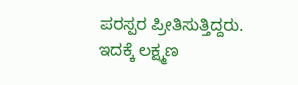ಪರಸ್ಪರ ಪ್ರೀತಿಸುತ್ತಿದ್ದರು. ಇದಕ್ಕೆ ಲಕ್ಷ್ಮಣ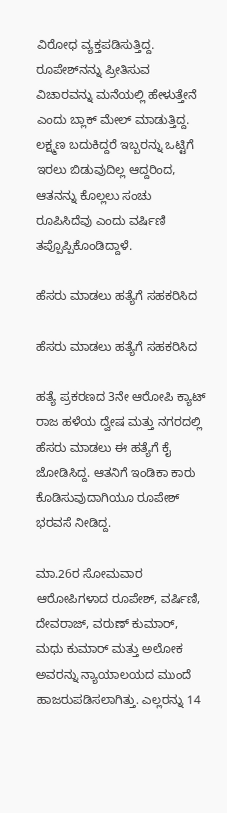ವಿರೋಧ ವ್ಯಕ್ತಪಡಿಸುತ್ತಿದ್ದ. ರೂಪೇಶ್‌ನನ್ನು ಪ್ರೀತಿಸುವ ವಿಚಾರವನ್ನು ಮನೆಯಲ್ಲಿ ಹೇಳುತ್ತೇನೆ ಎಂದು ಬ್ಲಾಕ್ ಮೇಲ್ ಮಾಡುತ್ತಿದ್ದ. ಲಕ್ಷ್ಮಣ ಬದುಕಿದ್ದರೆ ಇಬ್ಬರನ್ನು ಒಟ್ಟಿಗೆ ಇರಲು ಬಿಡುವುದಿಲ್ಲ ಆದ್ದರಿಂದ, ಆತನನ್ನು ಕೊಲ್ಲಲು ಸಂಚು ರೂಪಿಸಿದೆವು ಎಂದು ವರ್ಷಿಣಿ ತಪ್ಪೊಪ್ಪಿಕೊಂಡಿದ್ದಾಳೆ.

ಹೆಸರು ಮಾಡಲು ಹತ್ಯೆಗೆ ಸಹಕರಿಸಿದ

ಹೆಸರು ಮಾಡಲು ಹತ್ಯೆಗೆ ಸಹಕರಿಸಿದ

ಹತ್ಯೆ ಪ್ರಕರಣದ 3ನೇ ಆರೋಪಿ ಕ್ಯಾಟ್ ರಾಜ ಹಳೆಯ ದ್ವೇಷ ಮತ್ತು ನಗರದಲ್ಲಿ ಹೆಸರು ಮಾಡಲು ಈ ಹತ್ಯೆಗೆ ಕೈ ಜೋಡಿಸಿದ್ದ. ಆತನಿಗೆ ಇಂಡಿಕಾ ಕಾರು ಕೊಡಿಸುವುದಾಗಿಯೂ ರೂಪೇಶ್ ಭರವಸೆ ನೀಡಿದ್ದ.

ಮಾ.26ರ ಸೋಮವಾರ ಆರೋಪಿಗಳಾದ ರೂಪೇಶ್, ವರ್ಷಿಣಿ, ದೇವರಾಜ್, ವರುಣ್ ಕುಮಾರ್, ಮಧು ಕುಮಾರ್ ಮತ್ತು ಅಲೋಕ ಅವರನ್ನು ನ್ಯಾಯಾಲಯದ ಮುಂದೆ ಹಾಜರುಪಡಿಸಲಾಗಿತ್ತು. ಎಲ್ಲರನ್ನು 14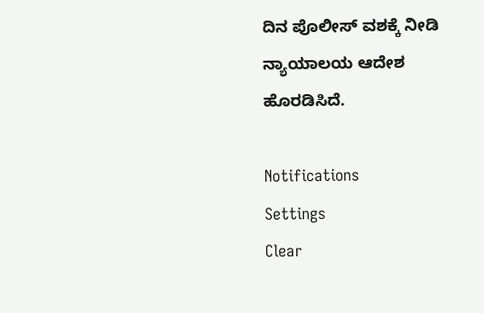ದಿನ ಪೊಲೀಸ್ ವಶಕ್ಕೆ ನೀಡಿ ನ್ಯಾಯಾಲಯ ಆದೇಶ ಹೊರಡಿಸಿದೆ.

Notifications
Settings
Clear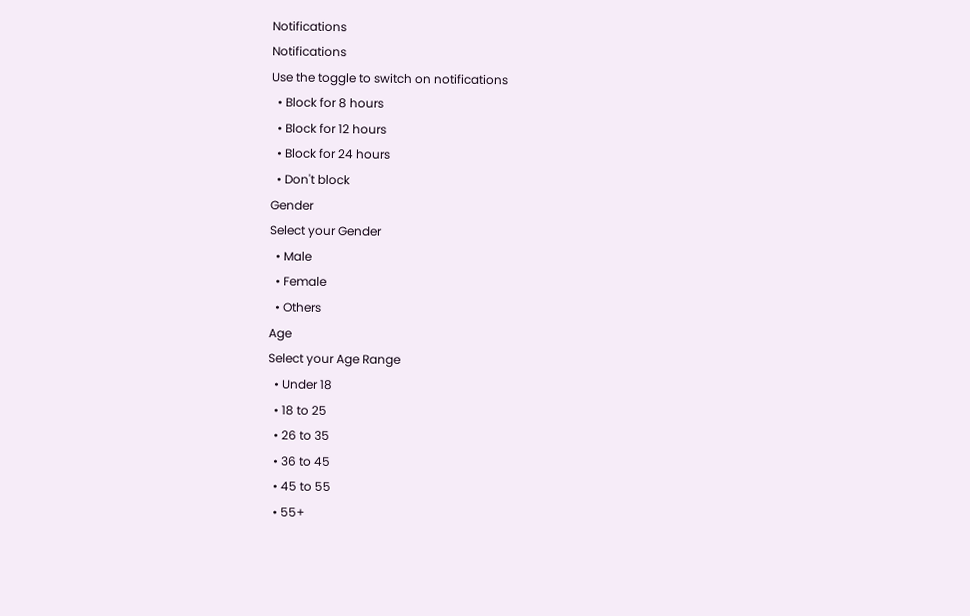Notifications
Notifications
Use the toggle to switch on notifications
  • Block for 8 hours
  • Block for 12 hours
  • Block for 24 hours
  • Don't block
Gender
Select your Gender
  • Male
  • Female
  • Others
Age
Select your Age Range
  • Under 18
  • 18 to 25
  • 26 to 35
  • 36 to 45
  • 45 to 55
  • 55+